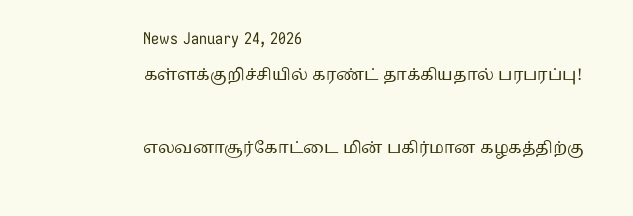News January 24, 2026
கள்ளக்குறிச்சியில் கரண்ட் தாக்கியதால் பரபரப்பு!

எலவனாசூர்கோட்டை மின் பகிர்மான கழகத்திற்கு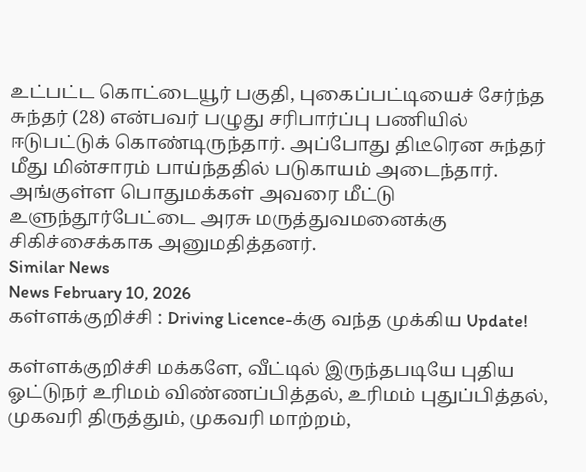உட்பட்ட கொட்டையூர் பகுதி, புகைப்பட்டியைச் சேர்ந்த சுந்தர் (28) என்பவர் பழுது சரிபார்ப்பு பணியில் ஈடுபட்டுக் கொண்டிருந்தார். அப்போது திடீரென சுந்தர் மீது மின்சாரம் பாய்ந்ததில் படுகாயம் அடைந்தார். அங்குள்ள பொதுமக்கள் அவரை மீட்டு உளுந்தூர்பேட்டை அரசு மருத்துவமனைக்கு சிகிச்சைக்காக அனுமதித்தனர்.
Similar News
News February 10, 2026
கள்ளக்குறிச்சி : Driving Licence-க்கு வந்த முக்கிய Update!

கள்ளக்குறிச்சி மக்களே, வீட்டில் இருந்தபடியே புதிய ஓட்டுநர் உரிமம் விண்ணப்பித்தல், உரிமம் புதுப்பித்தல், முகவரி திருத்தும், முகவரி மாற்றம்,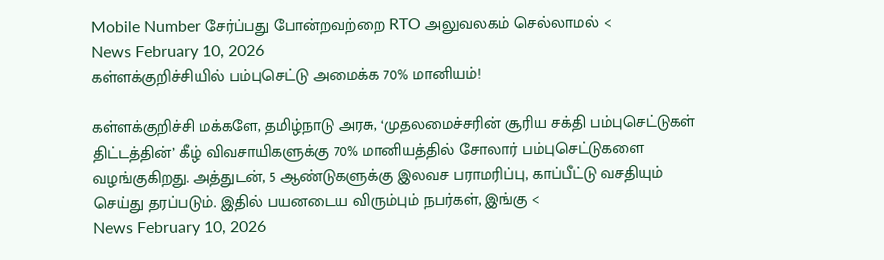Mobile Number சேர்ப்பது போன்றவற்றை RTO அலுவலகம் செல்லாமல் <
News February 10, 2026
கள்ளக்குறிச்சியில் பம்புசெட்டு அமைக்க 70% மானியம்!

கள்ளக்குறிச்சி மக்களே, தமிழ்நாடு அரசு, ‘முதலமைச்சரின் சூரிய சக்தி பம்புசெட்டுகள் திட்டத்தின்’ கீழ் விவசாயிகளுக்கு 70% மானியத்தில் சோலார் பம்புசெட்டுகளை வழங்குகிறது. அத்துடன், 5 ஆண்டுகளுக்கு இலவச பராமரிப்பு, காப்பீட்டு வசதியும் செய்து தரப்படும். இதில் பயனடைய விரும்பும் நபர்கள், இங்கு <
News February 10, 2026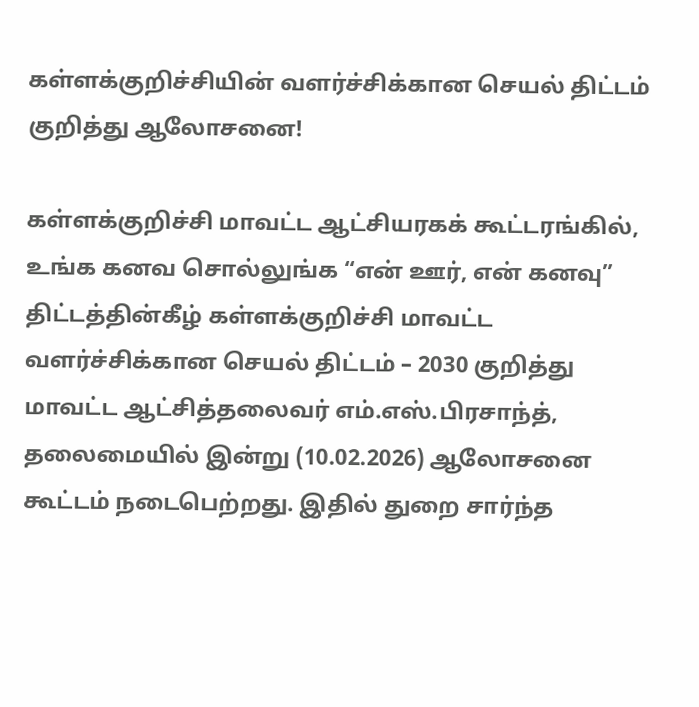கள்ளக்குறிச்சியின் வளர்ச்சிக்கான செயல் திட்டம் குறித்து ஆலோசனை!

கள்ளக்குறிச்சி மாவட்ட ஆட்சியரகக் கூட்டரங்கில், உங்க கனவ சொல்லுங்க “என் ஊர், என் கனவு” திட்டத்தின்கீழ் கள்ளக்குறிச்சி மாவட்ட வளர்ச்சிக்கான செயல் திட்டம் – 2030 குறித்து மாவட்ட ஆட்சித்தலைவர் எம்.எஸ்.பிரசாந்த், தலைமையில் இன்று (10.02.2026) ஆலோசனை கூட்டம் நடைபெற்றது. இதில் துறை சார்ந்த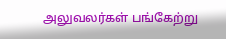அலுவலர்கள் பங்கேற்று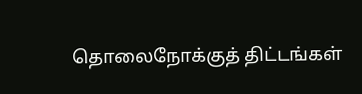தொலைநோக்குத் திட்டங்கள்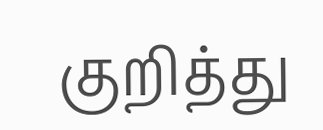குறித்து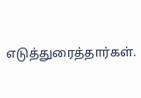எடுத்துரைத்தார்கள்.